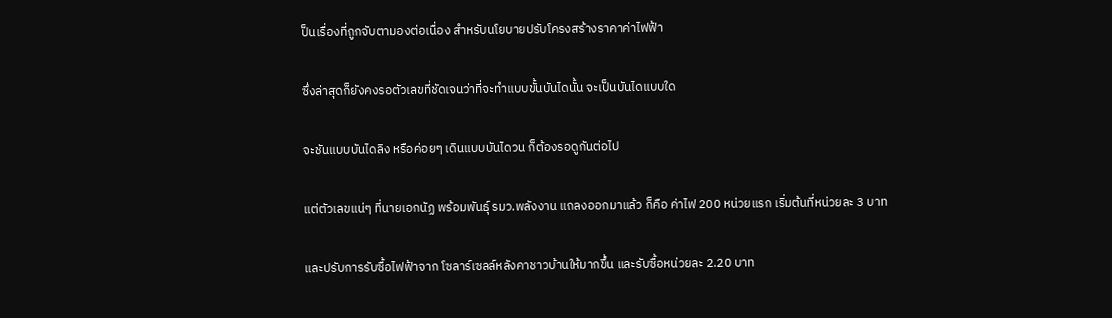ป็นเรื่องที่ถูกจับตามองต่อเนื่อง สำหรับนโยบายปรับโครงสร้างราคาค่าไฟฟ้า

ซึ่งล่าสุดก็ยังคงรอตัวเลขที่ชัดเจนว่าที่จะทำแบบขั้นบันไดนั้น จะเป็นบันไดแบบใด

จะชันแบบบันไดลิง หรือค่อยๆ เดินแบบบันไดวน ก็ต้องรอดูกันต่อไป

แต่ตัวเลขแน่ๆ ที่นายเอกนัฏ พร้อมพันธุ์ รมว.พลังงาน แถลงออกมาแล้ว ก็คือ ค่าไฟ 200 หน่วยแรก เริ่มต้นที่หน่วยละ 3 บาท

และปรับการรับซื้อไฟฟ้าจาก โซลาร์เซลล์หลังคาชาวบ้านให้มากขึ้น และรับซื้อหน่วยละ 2.20 บาท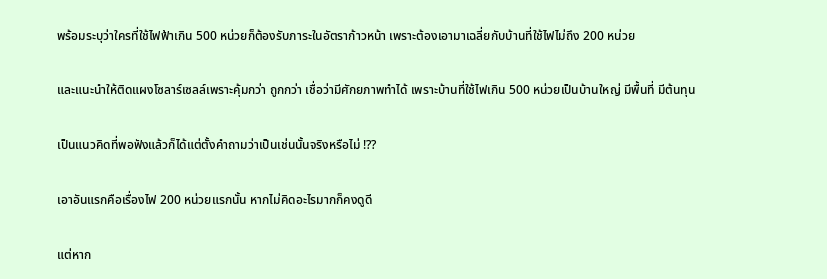พร้อมระบุว่าใครที่ใช้ไฟฟ้าเกิน 500 หน่วยก็ต้องรับภาระในอัตราก้าวหน้า เพราะต้องเอามาเฉลี่ยกับบ้านที่ใช้ไฟไม่ถึง 200 หน่วย

และแนะนำให้ติดแผงโซลาร์เซลล์เพราะคุ้มกว่า ถูกกว่า เชื่อว่ามีศักยภาพทำได้ เพราะบ้านที่ใช้ไฟเกิน 500 หน่วยเป็นบ้านใหญ่ มีพื้นที่ มีต้นทุน

เป็นแนวคิดที่พอฟังแล้วก็ได้แต่ตั้งคำถามว่าเป็นเช่นนั้นจริงหรือไม่ !??

เอาอันแรกคือเรื่องไฟ 200 หน่วยแรกนั้น หากไม่คิดอะไรมากก็คงดูดี

แต่หาก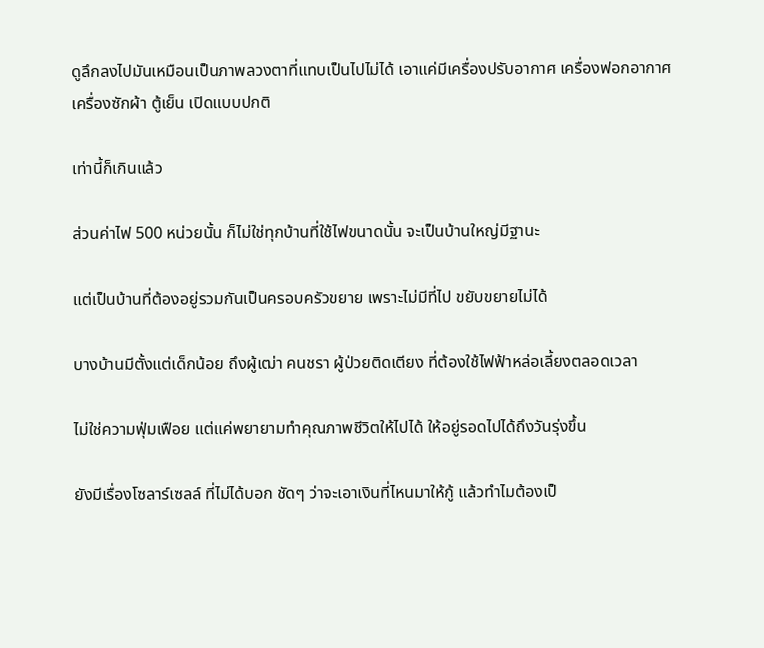ดูลึกลงไปมันเหมือนเป็นภาพลวงตาที่แทบเป็นไปไม่ได้ เอาแค่มีเครื่องปรับอากาศ เครื่องฟอกอากาศ เครื่องซักผ้า ตู้เย็น เปิดแบบปกติ

เท่านี้ก็เกินแล้ว

ส่วนค่าไฟ 500 หน่วยนั้น ก็ไม่ใช่ทุกบ้านที่ใช้ไฟขนาดนั้น จะเป็นบ้านใหญ่มีฐานะ

แต่เป็นบ้านที่ต้องอยู่รวมกันเป็นครอบครัวขยาย เพราะไม่มีที่ไป ขยับขยายไม่ได้

บางบ้านมีตั้งแต่เด็กน้อย ถึงผู้เฒ่า คนชรา ผู้ป่วยติดเตียง ที่ต้องใช้ไฟฟ้าหล่อเลี้ยงตลอดเวลา

ไม่ใช่ความฟุ่มเฟือย แต่แค่พยายามทำคุณภาพชีวิตให้ไปได้ ให้อยู่รอดไปได้ถึงวันรุ่งขึ้น

ยังมีเรื่องโซลาร์เซลล์ ที่ไม่ได้บอก ชัดๆ ว่าจะเอาเงินที่ไหนมาให้กู้ แล้วทำไมต้องเป็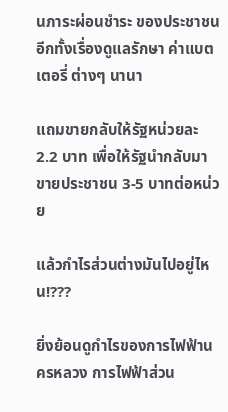นภาระผ่อนชำระ ของประชาชน อีกทั้งเรื่องดูแลรักษา ค่าแบตเตอรี่ ต่างๆ นานา

แถมขายกลับให้รัฐหน่วยละ 2.2 บาท เพื่อให้รัฐนำกลับมาขายประชาชน 3-5 บาทต่อหน่วย

แล้วกำไรส่วนต่างมันไปอยู่ไหน!???

ยิ่งย้อนดูกำไรของการไฟฟ้านครหลวง การไฟฟ้าส่วน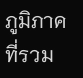ภูมิภาค ที่รวม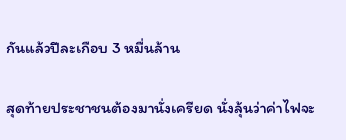กันแล้วปีละเกือบ 3 หมื่นล้าน

สุดท้ายประชาชนต้องมานั่งเครียด นั่งลุ้นว่าค่าไฟจะ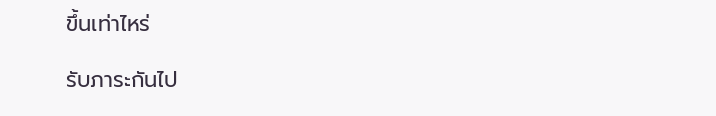ขึ้นเท่าไหร่

รับภาระกันไป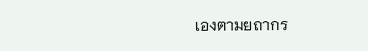เองตามยถากร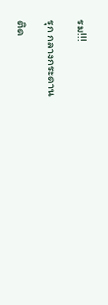รม!!!

รุก กลางกระดาน

ติด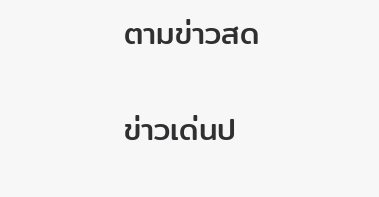ตามข่าวสด

ข่าวเด่นป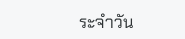ระจำวัน